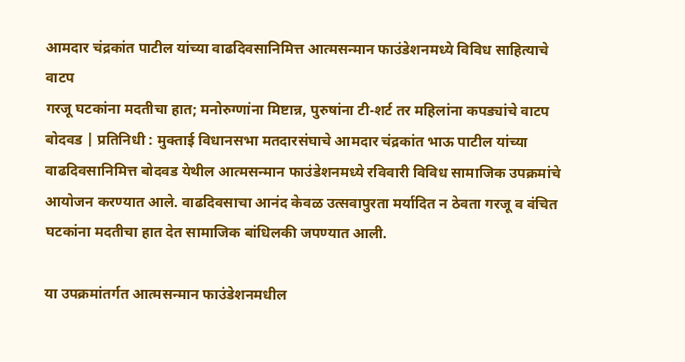आमदार चंद्रकांत पाटील यांच्या वाढदिवसानिमित्त आत्मसन्मान फाउंडेशनमध्ये विविध साहित्याचे वाटप
गरजू घटकांना मदतीचा हात; मनोरुग्णांना मिष्टान्न, पुरुषांना टी-शर्ट तर महिलांना कपड्यांचे वाटप
बोदवड | प्रतिनिधी : मुक्ताई विधानसभा मतदारसंघाचे आमदार चंद्रकांत भाऊ पाटील यांच्या वाढदिवसानिमित्त बोदवड येथील आत्मसन्मान फाउंडेशनमध्ये रविवारी विविध सामाजिक उपक्रमांचे आयोजन करण्यात आले. वाढदिवसाचा आनंद केवळ उत्सवापुरता मर्यादित न ठेवता गरजू व वंचित घटकांना मदतीचा हात देत सामाजिक बांधिलकी जपण्यात आली.

या उपक्रमांतर्गत आत्मसन्मान फाउंडेशनमधील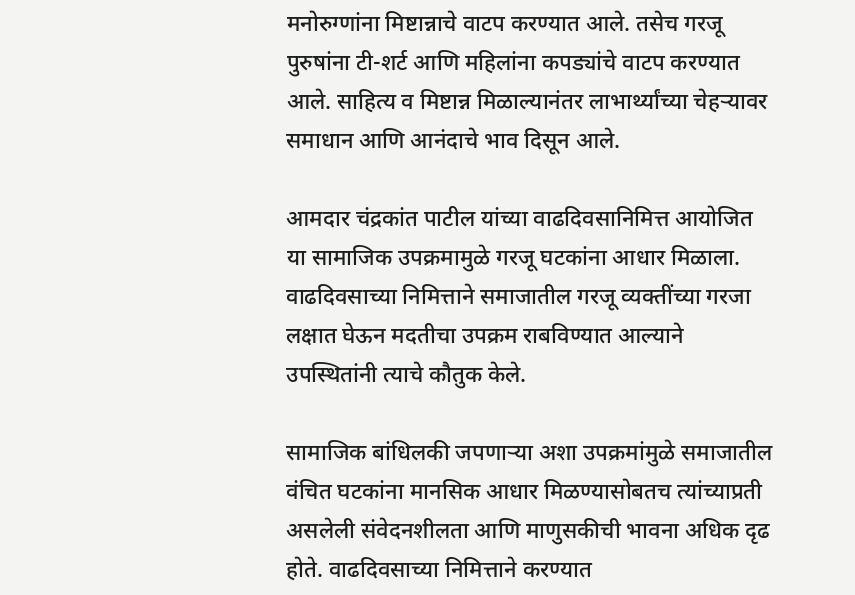मनोरुग्णांना मिष्टान्नाचे वाटप करण्यात आले. तसेच गरजू पुरुषांना टी-शर्ट आणि महिलांना कपड्यांचे वाटप करण्यात आले. साहित्य व मिष्टान्न मिळाल्यानंतर लाभार्थ्यांच्या चेहऱ्यावर समाधान आणि आनंदाचे भाव दिसून आले.

आमदार चंद्रकांत पाटील यांच्या वाढदिवसानिमित्त आयोजित या सामाजिक उपक्रमामुळे गरजू घटकांना आधार मिळाला. वाढदिवसाच्या निमित्ताने समाजातील गरजू व्यक्तींच्या गरजा लक्षात घेऊन मदतीचा उपक्रम राबविण्यात आल्याने उपस्थितांनी त्याचे कौतुक केले.

सामाजिक बांधिलकी जपणाऱ्या अशा उपक्रमांमुळे समाजातील वंचित घटकांना मानसिक आधार मिळण्यासोबतच त्यांच्याप्रती असलेली संवेदनशीलता आणि माणुसकीची भावना अधिक दृढ होते. वाढदिवसाच्या निमित्ताने करण्यात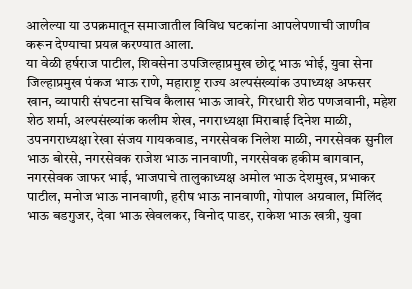आलेल्या या उपक्रमातून समाजातील विविध घटकांना आपलेपणाची जाणीव करून देण्याचा प्रयत्न करण्यात आला.
या वेळी हर्षराज पाटील, शिवसेना उपजिल्हाप्रमुख छोटू भाऊ भोई, युवा सेना जिल्हाप्रमुख पंकज भाऊ राणे, महाराष्ट्र राज्य अल्पसंख्यांक उपाध्यक्ष अफसर खान, व्यापारी संघटना सचिव कैलास भाऊ जावरे, गिरधारी शेठ पणजवानी, महेश शेठ शर्मा, अल्पसंख्यांक कलीम शेख, नगराध्यक्षा मिराबाई दिनेश माळी, उपनगराध्यक्षा रेखा संजय गायकवाड, नगरसेवक निलेश माळी, नगरसेवक सुनील भाऊ बोरसे, नगरसेवक राजेश भाऊ नानवाणी, नगरसेवक हकीम बागवान, नगरसेवक जाफर भाई, भाजपाचे तालुकाध्यक्ष अमोल भाऊ देशमुख, प्रभाकर पाटील, मनोज भाऊ नानवाणी, हरीष भाऊ नानवाणी, गोपाल अग्रवाल, मिलिंद भाऊ बडगुजर, देवा भाऊ खेवलकर, विनोद पाडर, राकेश भाऊ खत्री, युवा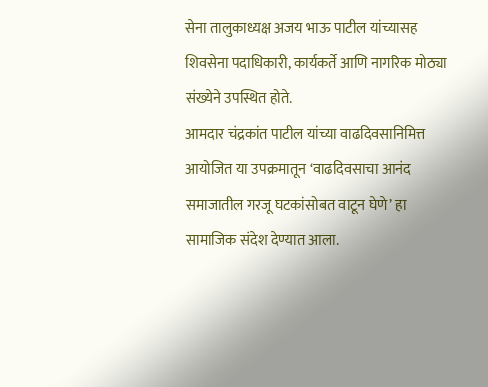सेना तालुकाध्यक्ष अजय भाऊ पाटील यांच्यासह शिवसेना पदाधिकारी, कार्यकर्ते आणि नागरिक मोठ्या संख्येने उपस्थित होते.
आमदार चंद्रकांत पाटील यांच्या वाढदिवसानिमित्त आयोजित या उपक्रमातून ‘वाढदिवसाचा आनंद समाजातील गरजू घटकांसोबत वाटून घेणे’ हा सामाजिक संदेश देण्यात आला.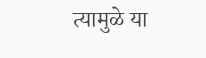त्यामुळे या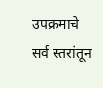उपक्रमाचे सर्व स्तरांतून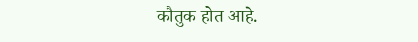कौतुक होत आहे.